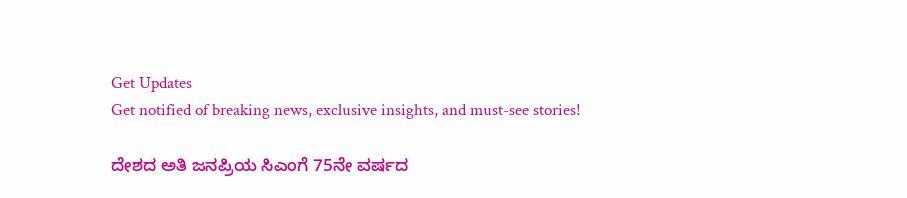Get Updates
Get notified of breaking news, exclusive insights, and must-see stories!

ದೇಶದ ಅತಿ ಜನಪ್ರಿಯ ಸಿಎಂಗೆ 75ನೇ ವರ್ಷದ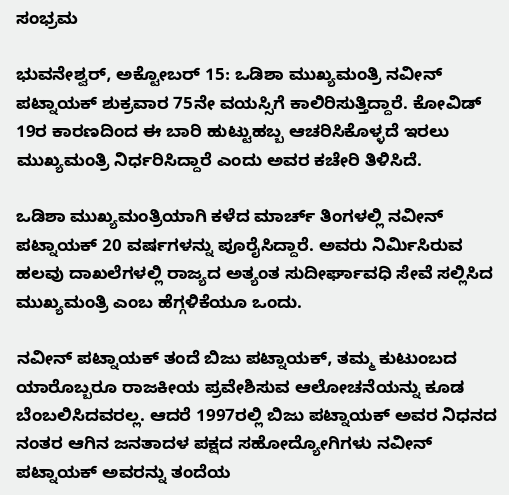ಸಂಭ್ರಮ

ಭುವನೇಶ್ವರ್, ಅಕ್ಟೋಬರ್ 15: ಒಡಿಶಾ ಮುಖ್ಯಮಂತ್ರಿ ನವೀನ್ ಪಟ್ನಾಯಕ್ ಶುಕ್ರವಾರ 75ನೇ ವಯಸ್ಸಿಗೆ ಕಾಲಿರಿಸುತ್ತಿದ್ದಾರೆ. ಕೋವಿಡ್ 19ರ ಕಾರಣದಿಂದ ಈ ಬಾರಿ ಹುಟ್ಟುಹಬ್ಬ ಆಚರಿಸಿಕೊಳ್ಳದೆ ಇರಲು ಮುಖ್ಯಮಂತ್ರಿ ನಿರ್ಧರಿಸಿದ್ದಾರೆ ಎಂದು ಅವರ ಕಚೇರಿ ತಿಳಿಸಿದೆ.

ಒಡಿಶಾ ಮುಖ್ಯಮಂತ್ರಿಯಾಗಿ ಕಳೆದ ಮಾರ್ಚ್ ತಿಂಗಳಲ್ಲಿ ನವೀನ್ ಪಟ್ನಾಯಕ್ 20 ವರ್ಷಗಳನ್ನು ಪೂರೈಸಿದ್ದಾರೆ. ಅವರು ನಿರ್ಮಿಸಿರುವ ಹಲವು ದಾಖಲೆಗಳಲ್ಲಿ ರಾಜ್ಯದ ಅತ್ಯಂತ ಸುದೀರ್ಘಾವಧಿ ಸೇವೆ ಸಲ್ಲಿಸಿದ ಮುಖ್ಯಮಂತ್ರಿ ಎಂಬ ಹೆಗ್ಗಳಿಕೆಯೂ ಒಂದು.

ನವೀನ್ ಪಟ್ನಾಯಕ್ ತಂದೆ ಬಿಜು ಪಟ್ನಾಯಕ್, ತಮ್ಮ ಕುಟುಂಬದ ಯಾರೊಬ್ಬರೂ ರಾಜಕೀಯ ಪ್ರವೇಶಿಸುವ ಆಲೋಚನೆಯನ್ನು ಕೂಡ ಬೆಂಬಲಿಸಿದವರಲ್ಲ. ಆದರೆ 1997ರಲ್ಲಿ ಬಿಜು ಪಟ್ನಾಯಕ್ ಅವರ ನಿಧನದ ನಂತರ ಆಗಿನ ಜನತಾದಳ ಪಕ್ಷದ ಸಹೋದ್ಯೋಗಿಗಳು ನವೀನ್ ಪಟ್ನಾಯಕ್ ಅವರನ್ನು ತಂದೆಯ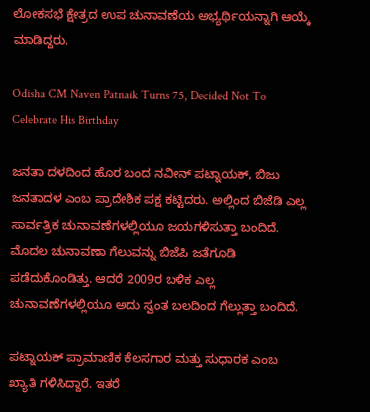ಲೋಕಸಭೆ ಕ್ಷೇತ್ರದ ಉಪ ಚುನಾವಣೆಯ ಅಭ್ಯರ್ಥಿಯನ್ನಾಗಿ ಆಯ್ಕೆ ಮಾಡಿದ್ದರು.

Odisha CM Naven Patnaik Turns 75, Decided Not To Celebrate His Birthday

ಜನತಾ ದಳದಿಂದ ಹೊರ ಬಂದ ನವೀನ್ ಪಟ್ನಾಯಕ್, ಬಿಜು ಜನತಾದಳ ಎಂಬ ಪ್ರಾದೇಶಿಕ ಪಕ್ಷ ಕಟ್ಟಿದರು. ಅಲ್ಲಿಂದ ಬಿಜೆಡಿ ಎಲ್ಲ ಸಾರ್ವತ್ರಿಕ ಚುನಾವಣೆಗಳಲ್ಲಿಯೂ ಜಯಗಳಿಸುತ್ತಾ ಬಂದಿದೆ. ಮೊದಲ ಚುನಾವಣಾ ಗೆಲುವನ್ನು ಬಿಜೆಪಿ ಜತೆಗೂಡಿ ಪಡೆದುಕೊಂಡಿತ್ತು. ಆದರೆ 2009ರ ಬಳಿಕ ಎಲ್ಲ ಚುನಾವಣೆಗಳಲ್ಲಿಯೂ ಅದು ಸ್ವಂತ ಬಲದಿಂದ ಗೆಲ್ಲುತ್ತಾ ಬಂದಿದೆ.

ಪಟ್ನಾಯಕ್ ಪ್ರಾಮಾಣಿಕ ಕೆಲಸಗಾರ ಮತ್ತು ಸುಧಾರಕ ಎಂಬ ಖ್ಯಾತಿ ಗಳಿಸಿದ್ದಾರೆ. ಇತರೆ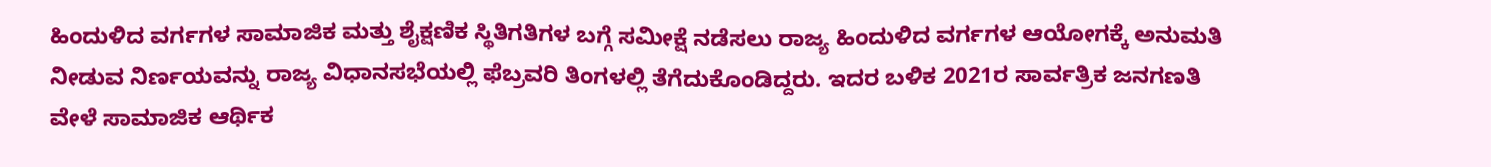ಹಿಂದುಳಿದ ವರ್ಗಗಳ ಸಾಮಾಜಿಕ ಮತ್ತು ಶೈಕ್ಷಣಿಕ ಸ್ಥಿತಿಗತಿಗಳ ಬಗ್ಗೆ ಸಮೀಕ್ಷೆ ನಡೆಸಲು ರಾಜ್ಯ ಹಿಂದುಳಿದ ವರ್ಗಗಳ ಆಯೋಗಕ್ಕೆ ಅನುಮತಿ ನೀಡುವ ನಿರ್ಣಯವನ್ನು ರಾಜ್ಯ ವಿಧಾನಸಭೆಯಲ್ಲಿ ಫೆಬ್ರವರಿ ತಿಂಗಳಲ್ಲಿ ತೆಗೆದುಕೊಂಡಿದ್ದರು. ಇದರ ಬಳಿಕ 2021ರ ಸಾರ್ವತ್ರಿಕ ಜನಗಣತಿ ವೇಳೆ ಸಾಮಾಜಿಕ ಆರ್ಥಿಕ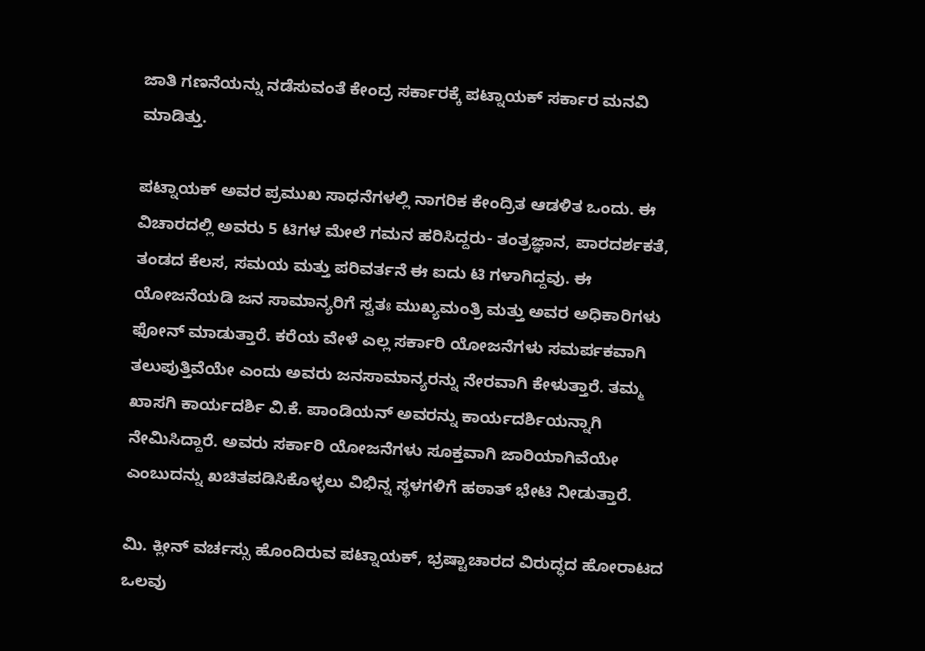ಜಾತಿ ಗಣನೆಯನ್ನು ನಡೆಸುವಂತೆ ಕೇಂದ್ರ ಸರ್ಕಾರಕ್ಕೆ ಪಟ್ನಾಯಕ್ ಸರ್ಕಾರ ಮನವಿ ಮಾಡಿತ್ತು.

ಪಟ್ನಾಯಕ್ ಅವರ ಪ್ರಮುಖ ಸಾಧನೆಗಳಲ್ಲಿ ನಾಗರಿಕ ಕೇಂದ್ರಿತ ಆಡಳಿತ ಒಂದು. ಈ ವಿಚಾರದಲ್ಲಿ ಅವರು 5 ಟಿಗಳ ಮೇಲೆ ಗಮನ ಹರಿಸಿದ್ದರು- ತಂತ್ರಜ್ಞಾನ, ಪಾರದರ್ಶಕತೆ, ತಂಡದ ಕೆಲಸ, ಸಮಯ ಮತ್ತು ಪರಿವರ್ತನೆ ಈ ಐದು ಟಿ ಗಳಾಗಿದ್ದವು. ಈ ಯೋಜನೆಯಡಿ ಜನ ಸಾಮಾನ್ಯರಿಗೆ ಸ್ವತಃ ಮುಖ್ಯಮಂತ್ರಿ ಮತ್ತು ಅವರ ಅಧಿಕಾರಿಗಳು ಫೋನ್ ಮಾಡುತ್ತಾರೆ. ಕರೆಯ ವೇಳೆ ಎಲ್ಲ ಸರ್ಕಾರಿ ಯೋಜನೆಗಳು ಸಮರ್ಪಕವಾಗಿ ತಲುಪುತ್ತಿವೆಯೇ ಎಂದು ಅವರು ಜನಸಾಮಾನ್ಯರನ್ನು ನೇರವಾಗಿ ಕೇಳುತ್ತಾರೆ. ತಮ್ಮ ಖಾಸಗಿ ಕಾರ್ಯದರ್ಶಿ ವಿ.ಕೆ. ಪಾಂಡಿಯನ್ ಅವರನ್ನು ಕಾರ್ಯದರ್ಶಿಯನ್ನಾಗಿ ನೇಮಿಸಿದ್ದಾರೆ. ಅವರು ಸರ್ಕಾರಿ ಯೋಜನೆಗಳು ಸೂಕ್ತವಾಗಿ ಜಾರಿಯಾಗಿವೆಯೇ ಎಂಬುದನ್ನು ಖಚಿತಪಡಿಸಿಕೊಳ್ಳಲು ವಿಭಿನ್ನ ಸ್ಥಳಗಳಿಗೆ ಹಠಾತ್ ಭೇಟಿ ನೀಡುತ್ತಾರೆ.

ಮಿ. ಕ್ಲೀನ್ ವರ್ಚಸ್ಸು ಹೊಂದಿರುವ ಪಟ್ನಾಯಕ್, ಭ್ರಷ್ಟಾಚಾರದ ವಿರುದ್ಧದ ಹೋರಾಟದ ಒಲವು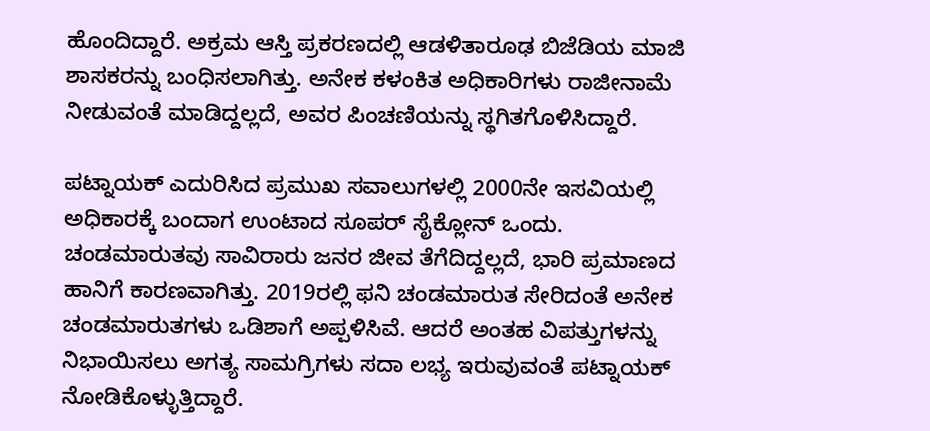ಹೊಂದಿದ್ದಾರೆ. ಅಕ್ರಮ ಆಸ್ತಿ ಪ್ರಕರಣದಲ್ಲಿ ಆಡಳಿತಾರೂಢ ಬಿಜೆಡಿಯ ಮಾಜಿ ಶಾಸಕರನ್ನು ಬಂಧಿಸಲಾಗಿತ್ತು. ಅನೇಕ ಕಳಂಕಿತ ಅಧಿಕಾರಿಗಳು ರಾಜೀನಾಮೆ ನೀಡುವಂತೆ ಮಾಡಿದ್ದಲ್ಲದೆ, ಅವರ ಪಿಂಚಣಿಯನ್ನು ಸ್ಥಗಿತಗೊಳಿಸಿದ್ದಾರೆ.

ಪಟ್ನಾಯಕ್ ಎದುರಿಸಿದ ಪ್ರಮುಖ ಸವಾಲುಗಳಲ್ಲಿ 2000ನೇ ಇಸವಿಯಲ್ಲಿ ಅಧಿಕಾರಕ್ಕೆ ಬಂದಾಗ ಉಂಟಾದ ಸೂಪರ್ ಸೈಕ್ಲೋನ್ ಒಂದು. ಚಂಡಮಾರುತವು ಸಾವಿರಾರು ಜನರ ಜೀವ ತೆಗೆದಿದ್ದಲ್ಲದೆ, ಭಾರಿ ಪ್ರಮಾಣದ ಹಾನಿಗೆ ಕಾರಣವಾಗಿತ್ತು. 2019ರಲ್ಲಿ ಫನಿ ಚಂಡಮಾರುತ ಸೇರಿದಂತೆ ಅನೇಕ ಚಂಡಮಾರುತಗಳು ಒಡಿಶಾಗೆ ಅಪ್ಪಳಿಸಿವೆ. ಆದರೆ ಅಂತಹ ವಿಪತ್ತುಗಳನ್ನು ನಿಭಾಯಿಸಲು ಅಗತ್ಯ ಸಾಮಗ್ರಿಗಳು ಸದಾ ಲಭ್ಯ ಇರುವುವಂತೆ ಪಟ್ನಾಯಕ್ ನೋಡಿಕೊಳ್ಳುತ್ತಿದ್ದಾರೆ.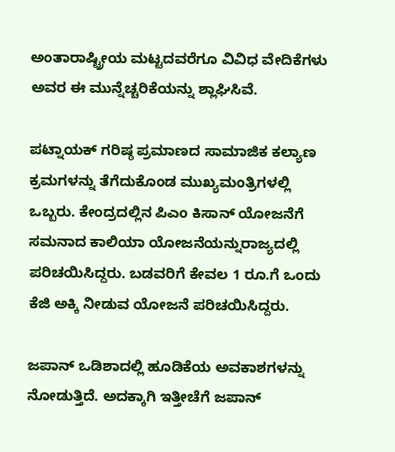ಅಂತಾರಾಷ್ಟ್ರೀಯ ಮಟ್ಟದವರೆಗೂ ವಿವಿಧ ವೇದಿಕೆಗಳು ಅವರ ಈ ಮುನ್ನೆಚ್ಚರಿಕೆಯನ್ನು ಶ್ಲಾಘಿಸಿವೆ.

ಪಟ್ನಾಯಕ್ ಗರಿಷ್ಠ ಪ್ರಮಾಣದ ಸಾಮಾಜಿಕ ಕಲ್ಯಾಣ ಕ್ರಮಗಳನ್ನು ತೆಗೆದುಕೊಂಡ ಮುಖ್ಯಮಂತ್ರಿಗಳಲ್ಲಿ ಒಬ್ಬರು. ಕೇಂದ್ರದಲ್ಲಿನ ಪಿಎಂ ಕಿಸಾನ್ ಯೋಜನೆಗೆ ಸಮನಾದ ಕಾಲಿಯಾ ಯೋಜನೆಯನ್ನುರಾಜ್ಯದಲ್ಲಿ ಪರಿಚಯಿಸಿದ್ದರು. ಬಡವರಿಗೆ ಕೇವಲ 1 ರೂ.ಗೆ ಒಂದು ಕೆಜಿ ಅಕ್ಕಿ ನೀಡುವ ಯೋಜನೆ ಪರಿಚಯಿಸಿದ್ದರು.

ಜಪಾನ್ ಒಡಿಶಾದಲ್ಲಿ ಹೂಡಿಕೆಯ ಅವಕಾಶಗಳನ್ನು ನೋಡುತ್ತಿದೆ. ಅದಕ್ಕಾಗಿ ಇತ್ತೀಚೆಗೆ ಜಪಾನ್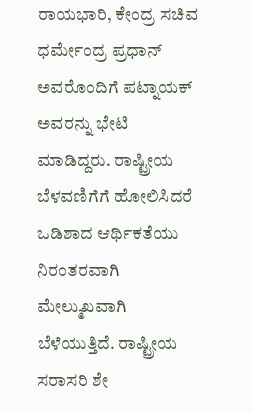ರಾಯಭಾರಿ, ಕೇಂದ್ರ ಸಚಿವ ಧರ್ಮೇಂದ್ರ ಪ್ರಧಾನ್ ಅವರೊಂದಿಗೆ ಪಟ್ನಾಯಕ್‌ ಅವರನ್ನು ಭೇಟಿ ಮಾಡಿದ್ದರು. ರಾಷ್ಟ್ರೀಯ ಬೆಳವಣಿಗೆಗೆ ಹೋಲಿಸಿದರೆ ಒಡಿಶಾದ ಆರ್ಥಿಕತೆಯು ನಿರಂತರವಾಗಿ ಮೇಲ್ಮುಖವಾಗಿ ಬೆಳೆಯುತ್ತಿದೆ. ರಾಷ್ಟ್ರೀಯ ಸರಾಸರಿ ಶೇ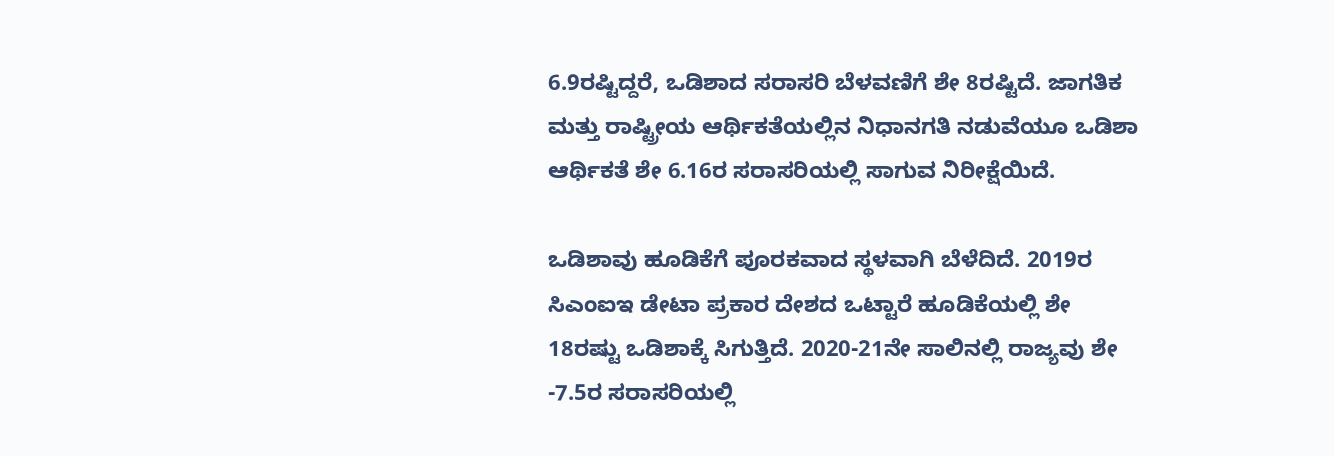6.9ರಷ್ಟಿದ್ದರೆ, ಒಡಿಶಾದ ಸರಾಸರಿ ಬೆಳವಣಿಗೆ ಶೇ 8ರಷ್ಟಿದೆ. ಜಾಗತಿಕ ಮತ್ತು ರಾಷ್ಟ್ರೀಯ ಆರ್ಥಿಕತೆಯಲ್ಲಿನ ನಿಧಾನಗತಿ ನಡುವೆಯೂ ಒಡಿಶಾ ಆರ್ಥಿಕತೆ ಶೇ 6.16ರ ಸರಾಸರಿಯಲ್ಲಿ ಸಾಗುವ ನಿರೀಕ್ಷೆಯಿದೆ.

ಒಡಿಶಾವು ಹೂಡಿಕೆಗೆ ಪೂರಕವಾದ ಸ್ಥಳವಾಗಿ ಬೆಳೆದಿದೆ. 2019ರ ಸಿಎಂಐಇ ಡೇಟಾ ಪ್ರಕಾರ ದೇಶದ ಒಟ್ಟಾರೆ ಹೂಡಿಕೆಯಲ್ಲಿ ಶೇ 18ರಷ್ಟು ಒಡಿಶಾಕ್ಕೆ ಸಿಗುತ್ತಿದೆ. 2020-21ನೇ ಸಾಲಿನಲ್ಲಿ ರಾಜ್ಯವು ಶೇ -7.5ರ ಸರಾಸರಿಯಲ್ಲಿ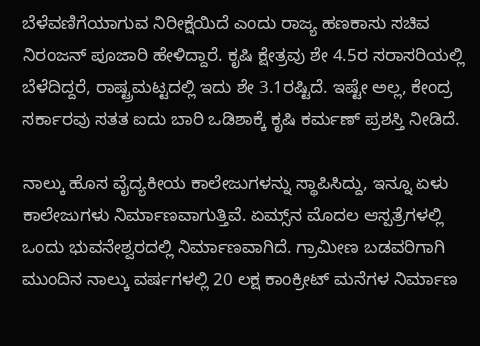ಬೆಳೆವಣಿಗೆಯಾಗುವ ನಿರೀಕ್ಷೆಯಿದೆ ಎಂದು ರಾಜ್ಯ ಹಣಕಾಸು ಸಚಿವ ನಿರಂಜನ್ ಪೂಜಾರಿ ಹೇಳಿದ್ದಾರೆ. ಕೃಷಿ ಕ್ಷೇತ್ರವು ಶೇ 4.5ರ ಸರಾಸರಿಯಲ್ಲಿ ಬೆಳೆದಿದ್ದರೆ, ರಾಷ್ಟ್ರಮಟ್ಟದಲ್ಲಿ ಇದು ಶೇ 3.1ರಷ್ಟಿದೆ. ಇಷ್ಟೇ ಅಲ್ಲ, ಕೇಂದ್ರ ಸರ್ಕಾರವು ಸತತ ಐದು ಬಾರಿ ಒಡಿಶಾಕ್ಕೆ ಕೃಷಿ ಕರ್ಮಣ್ ಪ್ರಶಸ್ತಿ ನೀಡಿದೆ.

ನಾಲ್ಕು ಹೊಸ ವೈದ್ಯಕೀಯ ಕಾಲೇಜುಗಳನ್ನು ಸ್ಥಾಪಿಸಿದ್ದು, ಇನ್ನೂ ಏಳು ಕಾಲೇಜುಗಳು ನಿರ್ಮಾಣವಾಗುತ್ತಿವೆ. ಏಮ್ಸ್‌ನ ಮೊದಲ ಆಸ್ಪತ್ರೆಗಳಲ್ಲಿ ಒಂದು ಭುವನೇಶ್ವರದಲ್ಲಿ ನಿರ್ಮಾಣವಾಗಿದೆ. ಗ್ರಾಮೀಣ ಬಡವರಿಗಾಗಿ ಮುಂದಿನ ನಾಲ್ಕು ವರ್ಷಗಳಲ್ಲಿ 20 ಲಕ್ಷ ಕಾಂಕ್ರೀಟ್ ಮನೆಗಳ ನಿರ್ಮಾಣ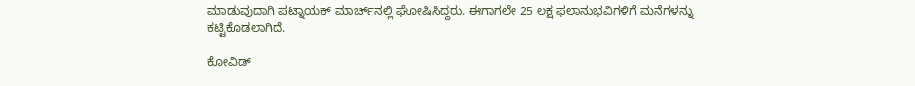ಮಾಡುವುದಾಗಿ ಪಟ್ನಾಯಕ್ ಮಾರ್ಚ್‌ನಲ್ಲಿ ಘೋಷಿಸಿದ್ದರು. ಈಗಾಗಲೇ 25 ಲಕ್ಷ ಫಲಾನುಭವಿಗಳಿಗೆ ಮನೆಗಳನ್ನು ಕಟ್ಟಿಕೊಡಲಾಗಿದೆ.

ಕೋವಿಡ್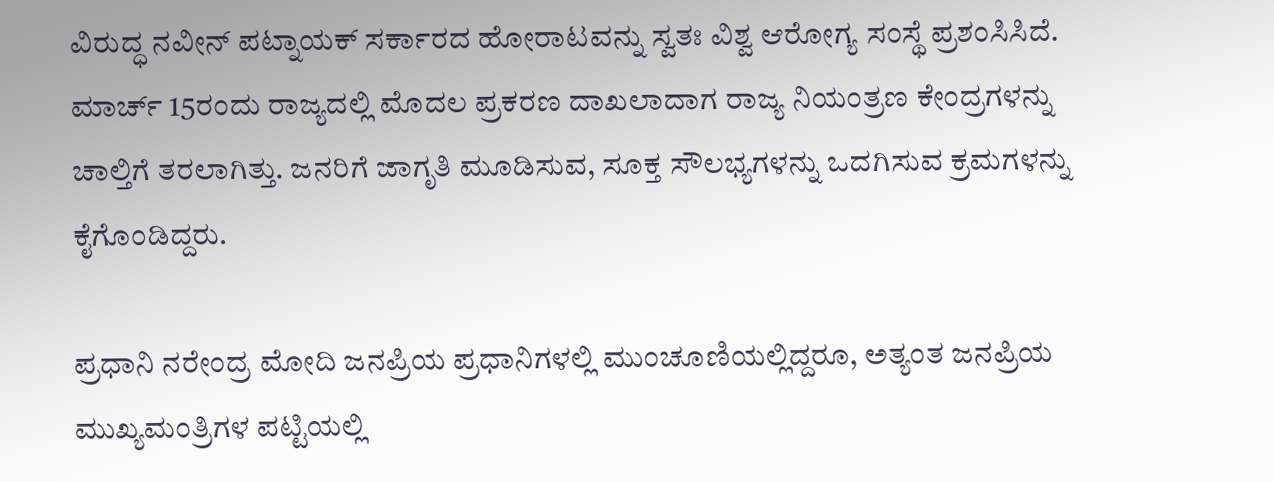ವಿರುದ್ಧ ನವೀನ್ ಪಟ್ನಾಯಕ್ ಸರ್ಕಾರದ ಹೋರಾಟವನ್ನು ಸ್ವತಃ ವಿಶ್ವ ಆರೋಗ್ಯ ಸಂಸ್ಥೆ ಪ್ರಶಂಸಿಸಿದೆ. ಮಾರ್ಚ್ 15ರಂದು ರಾಜ್ಯದಲ್ಲಿ ಮೊದಲ ಪ್ರಕರಣ ದಾಖಲಾದಾಗ ರಾಜ್ಯ ನಿಯಂತ್ರಣ ಕೇಂದ್ರಗಳನ್ನು ಚಾಲ್ತಿಗೆ ತರಲಾಗಿತ್ತು. ಜನರಿಗೆ ಜಾಗೃತಿ ಮೂಡಿಸುವ, ಸೂಕ್ತ ಸೌಲಭ್ಯಗಳನ್ನು ಒದಗಿಸುವ ಕ್ರಮಗಳನ್ನು ಕೈಗೊಂಡಿದ್ದರು.

ಪ್ರಧಾನಿ ನರೇಂದ್ರ ಮೋದಿ ಜನಪ್ರಿಯ ಪ್ರಧಾನಿಗಳಲ್ಲಿ ಮುಂಚೂಣಿಯಲ್ಲಿದ್ದರೂ, ಅತ್ಯಂತ ಜನಪ್ರಿಯ ಮುಖ್ಯಮಂತ್ರಿಗಳ ಪಟ್ಟಿಯಲ್ಲಿ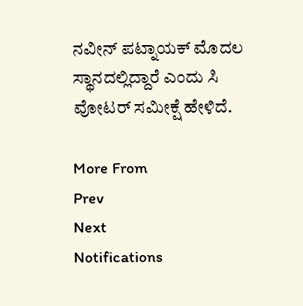ನವೀನ್ ಪಟ್ನಾಯಕ್ ಮೊದಲ ಸ್ಥಾನದಲ್ಲಿದ್ದಾರೆ ಎಂದು ಸಿ ವೋಟರ್ ಸಮೀಕ್ಷೆ ಹೇಳಿದೆ.

More From
Prev
Next
Notifications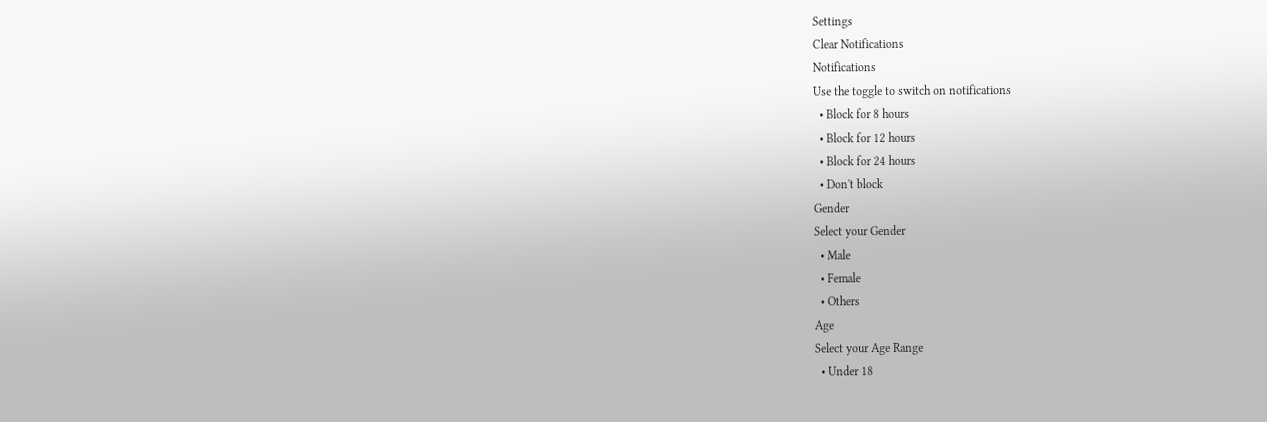Settings
Clear Notifications
Notifications
Use the toggle to switch on notifications
  • Block for 8 hours
  • Block for 12 hours
  • Block for 24 hours
  • Don't block
Gender
Select your Gender
  • Male
  • Female
  • Others
Age
Select your Age Range
  • Under 18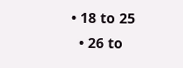• 18 to 25
  • 26 to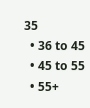35
  • 36 to 45
  • 45 to 55
  • 55+